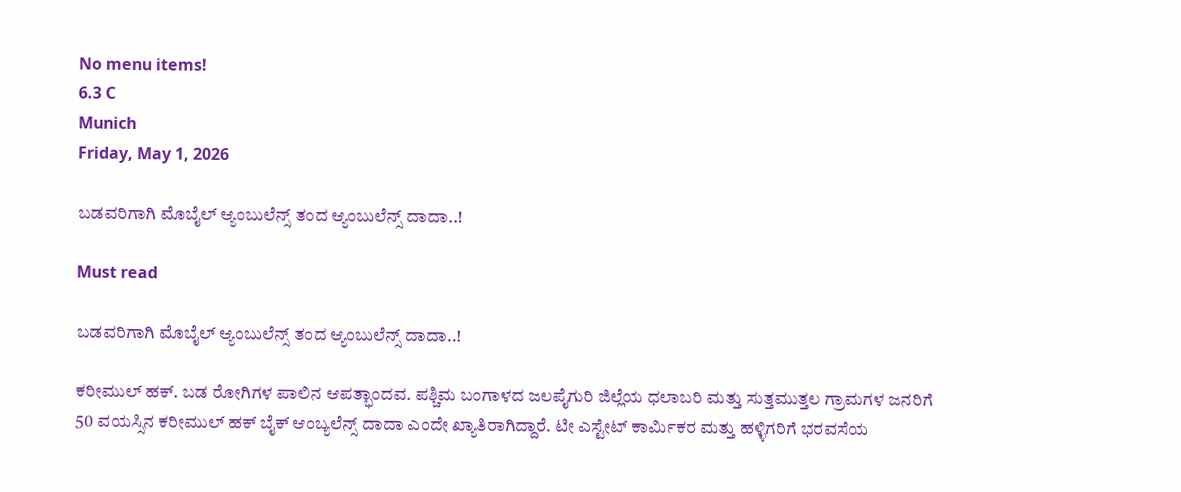No menu items!
6.3 C
Munich
Friday, May 1, 2026

ಬಡವರಿಗಾಗಿ ಮೊಬೈಲ್ ಆ್ಯಂಬುಲೆನ್ಸ್ ತಂದ ಆ್ಯಂಬುಲೆನ್ಸ್ ದಾದಾ..!

Must read

ಬಡವರಿಗಾಗಿ ಮೊಬೈಲ್ ಆ್ಯಂಬುಲೆನ್ಸ್ ತಂದ ಆ್ಯಂಬುಲೆನ್ಸ್ ದಾದಾ..!

ಕರೀಮುಲ್ ಹಕ್. ಬಡ ರೋಗಿಗಳ ಪಾಲಿನ ಆಪತ್ಭಾಂದವ. ಪಶ್ಚಿಮ ಬಂಗಾಳದ ಜಲಪೈಗುರಿ ಜಿಲ್ಲೆಯ ಧಲಾಬರಿ ಮತ್ತು ಸುತ್ತಮುತ್ತಲ ಗ್ರಾಮಗಳ ಜನರಿಗೆ 50 ವಯಸ್ಸಿನ ಕರೀಮುಲ್ ಹಕ್ ಬೈಕ್ ಆಂಬ್ಯಲೆನ್ಸ್ ದಾದಾ ಎಂದೇ ಖ್ಯಾತಿರಾಗಿದ್ದಾರೆ. ಟೀ ಎಸ್ಟೇಟ್ ಕಾರ್ಮಿಕರ ಮತ್ತು ಹಳ್ಳಿಗರಿಗೆ ಭರವಸೆಯ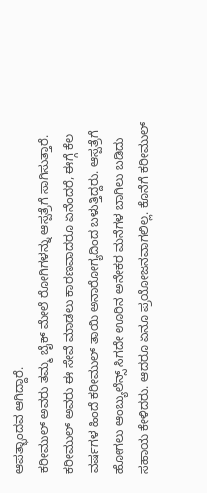ಆಪತ್ಭಾಂದವ ಆಗಿದ್ದಾರೆ.
ಕರೀಮುಲ್ ಅವರು ತಮ್ಮ ಬೈಕ್ ಮೇಲೆ ರೋಗಿಗಳನ್ನು ಆಸ್ಪತ್ರೆಗೆ ಸಾಗಿಸುತ್ತಾರೆ. ಕರೀಮುಲ್ ಅವರು ಈ ಸೇವೆ ಮಾಡಲು ಕಾರಣವಾದರೂ ಏನೆಂದರೆ, ಈಗ್ಗೆ ಕೆಲ ವರ್ಷಗಳ ಹಿಂದೆ ಕರೀಮುಲ್ ತಾಯಿ ಅನಾರೋಗ್ಯದಿಂದ ಬಳುತ್ತಿದ್ದರು. ಆಸ್ಪತ್ರೆಗೆ ಹೋಗಲು ಆಂಬ್ಯುಲೆನ್ಸ್ ಸಿಗದೇ ಊರಿನ ಅನೇಕರ ಮನೆಗಳ ಬಾಗಿಲು ಬಡಿದು ಸಹಾಯ ಕೇಳಿದರು. ಆದರೂ ಏನೂ ಪ್ರಯೋಜನವಾಗಲಿಲ್ಲ. ಕೊನೆಗೆ ಕರೀಮುಲ್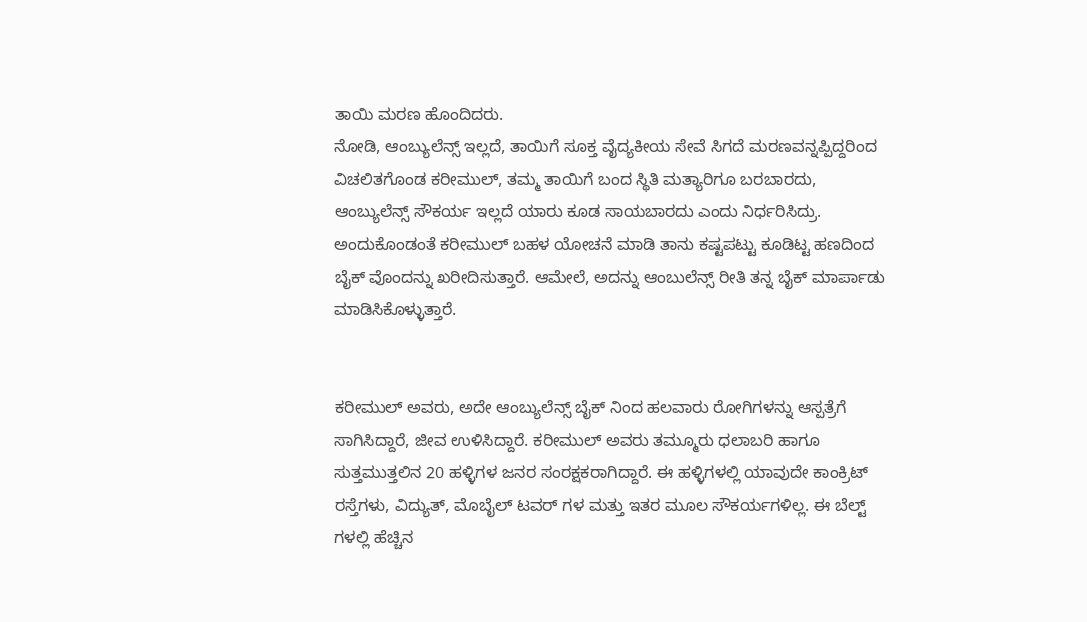ತಾಯಿ ಮರಣ ಹೊಂದಿದರು.
ನೋಡಿ, ಆಂಬ್ಯುಲೆನ್ಸ್ ಇಲ್ಲದೆ, ತಾಯಿಗೆ ಸೂಕ್ತ ವೈದ್ಯಕೀಯ ಸೇವೆ ಸಿಗದೆ ಮರಣವನ್ನಪ್ಪಿದ್ದರಿಂದ ವಿಚಲಿತಗೊಂಡ ಕರೀಮುಲ್, ತಮ್ಮ ತಾಯಿಗೆ ಬಂದ ಸ್ಥಿತಿ ಮತ್ಯಾರಿಗೂ ಬರಬಾರದು, ಆಂಬ್ಯುಲೆನ್ಸ್ ಸೌಕರ್ಯ ಇಲ್ಲದೆ ಯಾರು ಕೂಡ ಸಾಯಬಾರದು ಎಂದು ನಿರ್ಧರಿಸಿದ್ರು. ಅಂದುಕೊಂಡಂತೆ ಕರೀಮುಲ್ ಬಹಳ ಯೋಚನೆ ಮಾಡಿ ತಾನು ಕಷ್ಟಪಟ್ಟು ಕೂಡಿಟ್ಟ ಹಣದಿಂದ ಬೈಕ್ ವೊಂದನ್ನು ಖರೀದಿಸುತ್ತಾರೆ. ಆಮೇಲೆ, ಅದನ್ನು ಆಂಬುಲೆನ್ಸ್ ರೀತಿ ತನ್ನ ಬೈಕ್ ಮಾರ್ಪಾಡು ಮಾಡಿಸಿಕೊಳ್ಳುತ್ತಾರೆ.


ಕರೀಮುಲ್ ಅವರು, ಅದೇ ಆಂಬ್ಯುಲೆನ್ಸ್ ಬೈಕ್ ನಿಂದ ಹಲವಾರು ರೋಗಿಗಳನ್ನು ಆಸ್ಪತ್ರೆಗೆ ಸಾಗಿಸಿದ್ದಾರೆ, ಜೀವ ಉಳಿಸಿದ್ದಾರೆ. ಕರೀಮುಲ್ ಅವರು ತಮ್ಮೂರು ಧಲಾಬರಿ ಹಾಗೂ ಸುತ್ತಮುತ್ತಲಿನ 20 ಹಳ್ಳಿಗಳ ಜನರ ಸಂರಕ್ಷಕರಾಗಿದ್ದಾರೆ. ಈ ಹಳ್ಳಿಗಳಲ್ಲಿ ಯಾವುದೇ ಕಾಂಕ್ರಿಟ್ ರಸ್ತೆಗಳು, ವಿದ್ಯುತ್, ಮೊಬೈಲ್ ಟವರ್ ಗಳ ಮತ್ತು ಇತರ ಮೂಲ ಸೌಕರ್ಯಗಳಿಲ್ಲ. ಈ ಬೆಲ್ಟ್ ಗಳಲ್ಲಿ ಹೆಚ್ಚಿನ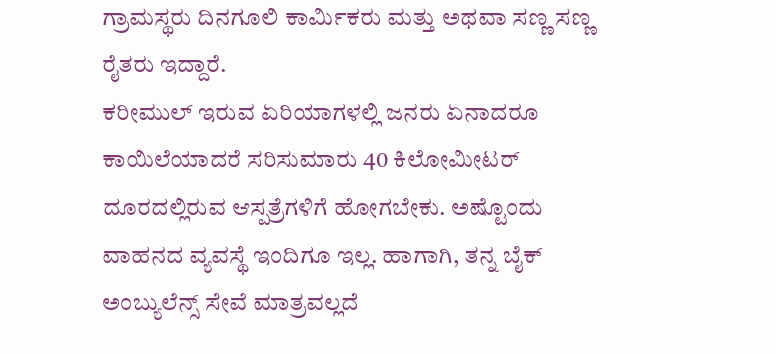ಗ್ರಾಮಸ್ಥರು ದಿನಗೂಲಿ ಕಾರ್ಮಿಕರು ಮತ್ತು ಅಥವಾ ಸಣ್ಣ ಸಣ್ಣ ರೈತರು ಇದ್ದಾರೆ.
ಕರೀಮುಲ್ ಇರುವ ಏರಿಯಾಗಳಲ್ಲಿ ಜನರು ಏನಾದರೂ ಕಾಯಿಲೆಯಾದರೆ ಸರಿಸುಮಾರು 40 ಕಿಲೋಮೀಟರ್ ದೂರದಲ್ಲಿರುವ ಆಸ್ಪತ್ರೆಗಳಿಗೆ ಹೋಗಬೇಕು. ಅಷ್ಟೊಂದು ವಾಹನದ ವ್ಯವಸ್ಥೆ ಇಂದಿಗೂ ಇಲ್ಲ. ಹಾಗಾಗಿ, ತನ್ನ ಬೈಕ್ ಅಂಬ್ಯುಲೆನ್ಸ್ ಸೇವೆ ಮಾತ್ರವಲ್ಲದೆ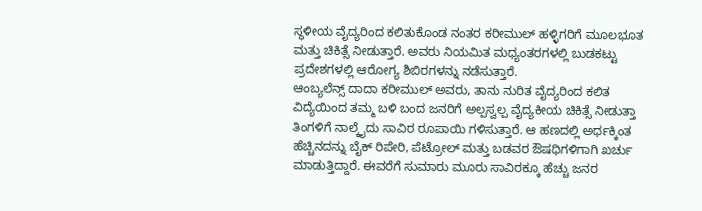ಸ್ಥಳೀಯ ವೈದ್ಯರಿಂದ ಕಲಿತುಕೊಂಡ ನಂತರ ಕರೀಮುಲ್ ಹಳ್ಳಿಗರಿಗೆ ಮೂಲಭೂತ ಮತ್ತು ಚಿಕಿತ್ಸೆ ನೀಡುತ್ತಾರೆ. ಅವರು ನಿಯಮಿತ ಮಧ್ಯಂತರಗಳಲ್ಲಿ ಬುಡಕಟ್ಟು ಪ್ರದೇಶಗಳಲ್ಲಿ ಆರೋಗ್ಯ ಶಿಬಿರಗಳನ್ನು ನಡೆಸುತ್ತಾರೆ.
ಆಂಬ್ಯಲೆನ್ಸ್ ದಾದಾ ಕರೀಮುಲ್ ಅವರು, ತಾನು ನುರಿತ ವೈದ್ಯರಿಂದ ಕಲಿತ ವಿದ್ಯೆಯಿಂದ ತಮ್ಮ ಬಳಿ ಬಂದ ಜನರಿಗೆ ಅಲ್ಪಸ್ವಲ್ಪ ವೈದ್ಯಕೀಯ ಚಿಕಿತ್ಸೆ ನೀಡುತ್ತಾ ತಿಂಗಳಿಗೆ ನಾಲ್ಕೈದು ಸಾವಿರ ರೂಪಾಯಿ ಗಳಿಸುತ್ತಾರೆ. ಆ ಹಣದಲ್ಲಿ ಅರ್ಧಕ್ಕಿಂತ ಹೆಚ್ಚಿನದನ್ನು ಬೈಕ್ ರಿಪೇರಿ, ಪೆಟ್ರೋಲ್ ಮತ್ತು ಬಡವರ ಔಷಧಿಗಳಿಗಾಗಿ ಖರ್ಚು ಮಾಡುತ್ತಿದ್ದಾರೆ. ಈವರೆಗೆ ಸುಮಾರು ಮೂರು ಸಾವಿರಕ್ಕೂ ಹೆಚ್ಚು ಜನರ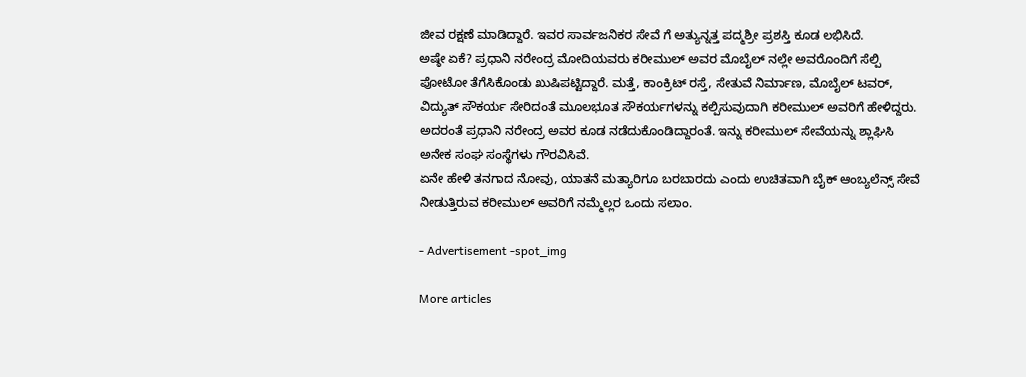ಜೀವ ರಕ್ಷಣೆ ಮಾಡಿದ್ದಾರೆ. ಇವರ ಸಾರ್ವಜನಿಕರ ಸೇವೆ ಗೆ ಅತ್ಯುನ್ನತ್ತ ಪದ್ಮಶ್ರೀ ಪ್ರಶಸ್ತಿ ಕೂಡ ಲಭಿಸಿದೆ.
ಅಷ್ಠೇ ಏಕೆ? ಪ್ರಧಾನಿ ನರೇಂದ್ರ ಮೋದಿಯವರು ಕರೀಮುಲ್ ಅವರ ಮೊಬೈಲ್ ನಲ್ಲೇ ಅವರೊಂದಿಗೆ ಸೆಲ್ಪಿ ಪೋಟೋ ತೆಗೆಸಿಕೊಂಡು ಖುಷಿಪಟ್ಟಿದ್ದಾರೆ. ಮತ್ತೆ, ಕಾಂಕ್ರಿಟ್ ರಸ್ತೆ, ಸೇತುವೆ ನಿರ್ಮಾಣ, ಮೊಬೈಲ್ ಟವರ್, ವಿದ್ಯುತ್ ಸೌಕರ್ಯ ಸೇರಿದಂತೆ ಮೂಲಭೂತ ಸೌಕರ್ಯಗಳನ್ನು ಕಲ್ಪಿಸುವುದಾಗಿ ಕರೀಮುಲ್ ಅವರಿಗೆ ಹೇಳಿದ್ದರು. ಅದರಂತೆ ಪ್ರಧಾನಿ ನರೇಂದ್ರ ಅವರ ಕೂಡ ನಡೆದುಕೊಂಡಿದ್ದಾರಂತೆ. ಇನ್ನು ಕರೀಮುಲ್ ಸೇವೆಯನ್ನು ಶ್ಲಾಘಿಸಿ ಅನೇಕ ಸಂಘ ಸಂಸ್ಥೆಗಳು ಗೌರವಿಸಿವೆ.
ಏನೇ ಹೇಳಿ ತನಗಾದ ನೋವು, ಯಾತನೆ ಮತ್ಯಾರಿಗೂ ಬರಬಾರದು ಎಂದು ಉಚಿತವಾಗಿ ಬೈಕ್ ಆಂಬ್ಯಲೆನ್ಸ್ ಸೇವೆ ನೀಡುತ್ತಿರುವ ಕರೀಮುಲ್ ಅವರಿಗೆ ನಮ್ಮೆಲ್ಲರ ಒಂದು ಸಲಾಂ.

- Advertisement -spot_img

More articles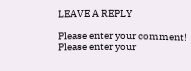LEAVE A REPLY

Please enter your comment!
Please enter your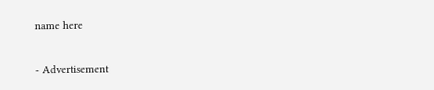name here

- Advertisement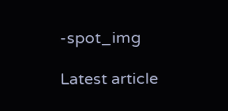-spot_img

Latest article